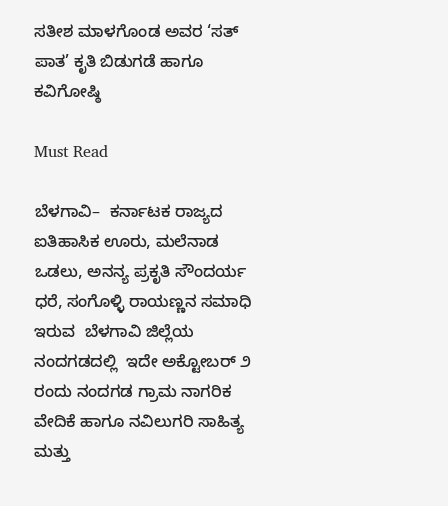ಸತೀಶ ಮಾಳಗೊಂಡ ಅವರ ‘ಸತ್ ಪಾತ’ ಕೃತಿ ಬಿಡುಗಡೆ ಹಾಗೂ ಕವಿಗೋಷ್ಠಿ

Must Read

ಬೆಳಗಾವಿ–  ಕರ್ನಾಟಕ ರಾಜ್ಯದ ಐತಿಹಾಸಿಕ ಊರು, ಮಲೆನಾಡ ಒಡಲು, ಅನನ್ಯ ಪ್ರಕೃತಿ ಸೌಂದರ್ಯ ಧರೆ, ಸಂಗೊಳ್ಳಿ ರಾಯಣ್ಣನ ಸಮಾಧಿ ಇರುವ  ಬೆಳಗಾವಿ ಜಿಲ್ಲೆಯ ನಂದಗಡದಲ್ಲಿ  ಇದೇ ಅಕ್ಟೋಬರ್ ೨ ರಂದು ನಂದಗಡ ಗ್ರಾಮ ನಾಗರಿಕ ವೇದಿಕೆ ಹಾಗೂ ನವಿಲುಗರಿ ಸಾಹಿತ್ಯ  ಮತ್ತು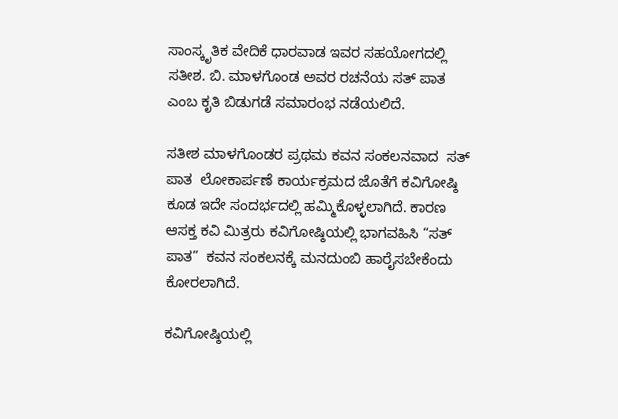ಸಾಂಸ್ಕೃತಿಕ ವೇದಿಕೆ ಧಾರವಾಡ ಇವರ ಸಹಯೋಗದಲ್ಲಿ ಸತೀಶ. ಬಿ. ಮಾಳಗೊಂಡ ಅವರ ರಚನೆಯ ಸತ್ ಪಾತ ಎಂಬ ಕೃತಿ ಬಿಡುಗಡೆ ಸಮಾರಂಭ ನಡೆಯಲಿದೆ.

ಸತೀಶ ಮಾಳಗೊಂಡರ ಪ್ರಥಮ ಕವನ ಸಂಕಲನವಾದ  ಸತ್ ಪಾತ  ಲೋಕಾರ್ಪಣೆ ಕಾರ್ಯಕ್ರಮದ ಜೊತೆಗೆ ಕವಿಗೋಷ್ಠಿ ಕೂಡ ಇದೇ ಸಂದರ್ಭದಲ್ಲಿ ಹಮ್ಮಿಕೊಳ್ಳಲಾಗಿದೆ. ಕಾರಣ ಆಸಕ್ತ ಕವಿ ಮಿತ್ರರು ಕವಿಗೋಷ್ಠಿಯಲ್ಲಿ ಭಾಗವಹಿಸಿ “ಸತ್ ಪಾತ”  ಕವನ ಸಂಕಲನಕ್ಕೆ ಮನದುಂಬಿ ಹಾರೈಸಬೇಕೆಂದು ಕೋರಲಾಗಿದೆ.

ಕವಿಗೋಷ್ಠಿಯಲ್ಲಿ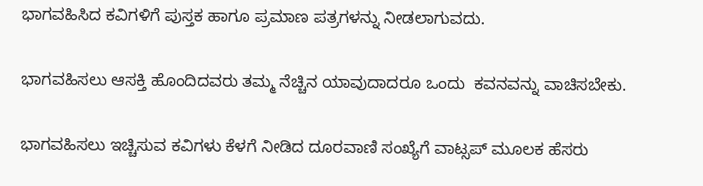ಭಾಗವಹಿಸಿದ ಕವಿಗಳಿಗೆ ಪುಸ್ತಕ ಹಾಗೂ ಪ್ರಮಾಣ ಪತ್ರಗಳನ್ನು ನೀಡಲಾಗುವದು.

ಭಾಗವಹಿಸಲು ಆಸಕ್ತಿ ಹೊಂದಿದವರು ತಮ್ಮ ನೆಚ್ಚಿನ ಯಾವುದಾದರೂ ಒಂದು  ಕವನವನ್ನು ವಾಚಿಸಬೇಕು.

ಭಾಗವಹಿಸಲು ಇಚ್ಚಿಸುವ ಕವಿಗಳು ಕೆಳಗೆ ನೀಡಿದ ದೂರವಾಣಿ ಸಂಖ್ಯೆಗೆ ವಾಟ್ಸಪ್ ಮೂಲಕ ಹೆಸರು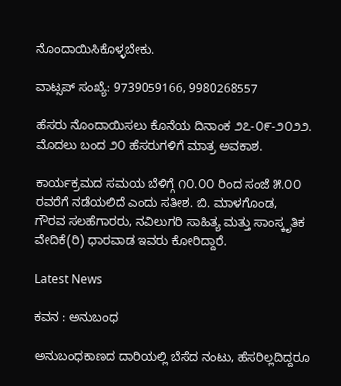ನೊಂದಾಯಿಸಿಕೊಳ್ಳಬೇಕು.

ವಾಟ್ಸಪ್ ಸಂಖ್ಯೆ: 9739059166, 9980268557

ಹೆಸರು ನೊಂದಾಯಿಸಲು ಕೊನೆಯ ದಿನಾಂಕ ೨೭-೦೯-೨೦೨೨. ಮೊದಲು ಬಂದ ೨೦ ಹೆಸರುಗಳಿಗೆ ಮಾತ್ರ ಅವಕಾಶ.

ಕಾರ್ಯಕ್ರಮದ ಸಮಯ ಬೆಳಿಗ್ಗೆ ೧೦.೦೦ ರಿಂದ ಸಂಜೆ ೫.೦೦ ರವರೆಗೆ ನಡೆಯಲಿದೆ ಎಂದು ಸತೀಶ. ಬಿ. ಮಾಳಗೊಂಡ,
ಗೌರವ ಸಲಹೆಗಾರರು, ನವಿಲುಗರಿ ಸಾಹಿತ್ಯ ಮತ್ತು ಸಾಂಸ್ಕೃತಿಕ ವೇದಿಕೆ(ರಿ) ಧಾರವಾಡ ಇವರು ಕೋರಿದ್ದಾರೆ.

Latest News

ಕವನ : ಅನುಬಂಧ

ಅನುಬಂಧಕಾಣದ ದಾರಿಯಲ್ಲಿ ಬೆಸೆದ ನಂಟು, ಹೆಸರಿಲ್ಲದಿದ್ದರೂ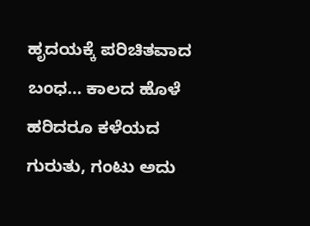ಹೃದಯಕ್ಕೆ ಪರಿಚಿತವಾದ ಬಂಧ… ಕಾಲದ ಹೊಳೆ ಹರಿದರೂ ಕಳೆಯದ ಗುರುತು, ಗಂಟು ಅದು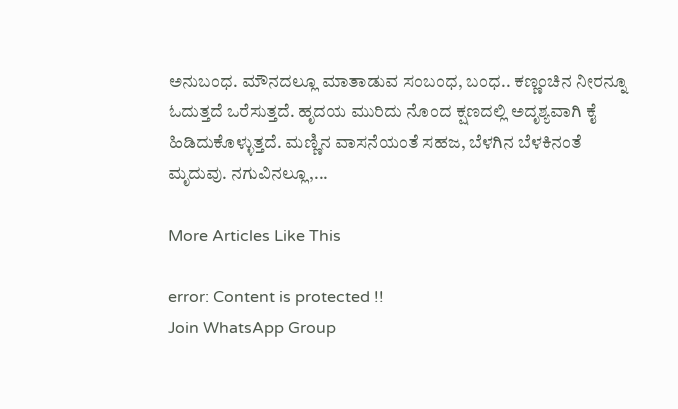ಅನುಬಂಧ. ಮೌನದಲ್ಲೂ ಮಾತಾಡುವ ಸಂಬಂಧ, ಬಂಧ.. ಕಣ್ಣಂಚಿನ ನೀರನ್ನೂ ಓದುತ್ತದೆ ಒರೆಸುತ್ತದೆ. ಹೃದಯ ಮುರಿದು ನೊಂದ ಕ್ಷಣದಲ್ಲಿ ಅದೃಶ್ಯವಾಗಿ ಕೈ ಹಿಡಿದುಕೊಳ್ಳುತ್ತದೆ. ಮಣ್ಣಿನ ವಾಸನೆಯಂತೆ ಸಹಜ, ಬೆಳಗಿನ ಬೆಳಕಿನಂತೆ ಮೃದುವು. ನಗುವಿನಲ್ಲೂ,...

More Articles Like This

error: Content is protected !!
Join WhatsApp Group